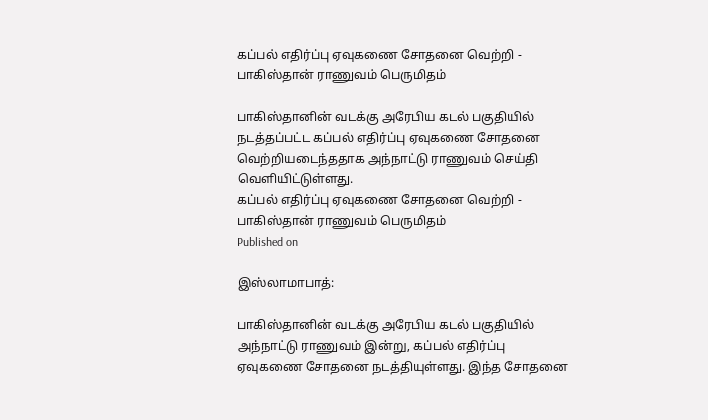கப்பல் எதிர்ப்பு ஏவுகணை சோதனை வெற்றி - பாகிஸ்தான் ராணுவம் பெருமிதம்

பாகிஸ்தானின் வடக்கு அரேபிய கடல் பகுதியில் நடத்தப்பட்ட கப்பல் எதிர்ப்பு ஏவுகணை சோதனை வெற்றியடைந்ததாக அந்நாட்டு ராணுவம் செய்தி வெளியிட்டுள்ளது.
கப்பல் எதிர்ப்பு ஏவுகணை சோதனை வெற்றி - பாகிஸ்தான் ராணுவம் பெருமிதம்
Published on

இஸ்லாமாபாத்:

பாகிஸ்தானின் வடக்கு அரேபிய கடல் பகுதியில் அந்நாட்டு ராணுவம் இன்று, கப்பல் எதிர்ப்பு ஏவுகணை சோதனை நடத்தியுள்ளது. இந்த சோதனை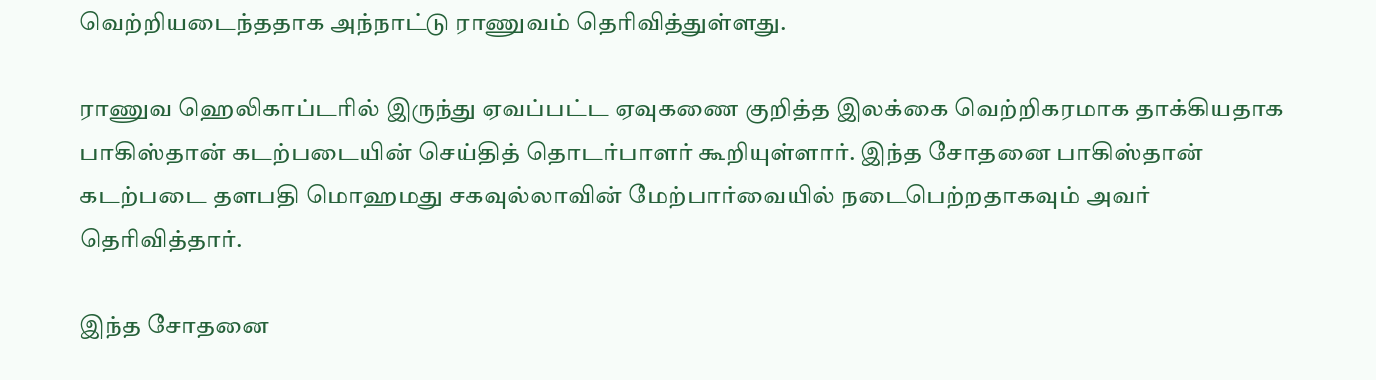வெற்றியடைந்ததாக அந்நாட்டு ராணுவம் தெரிவித்துள்ளது.

ராணுவ ஹெலிகாப்டரில் இருந்து ஏவப்பட்ட ஏவுகணை குறித்த இலக்கை வெற்றிகரமாக தாக்கியதாக பாகிஸ்தான் கடற்படையின் செய்தித் தொடர்பாளர் கூறியுள்ளார். இந்த சோதனை பாகிஸ்தான் கடற்படை தளபதி மொஹமது சகவுல்லாவின் மேற்பார்வையில் நடைபெற்றதாகவும் அவர் தெரிவித்தார்.

இந்த சோதனை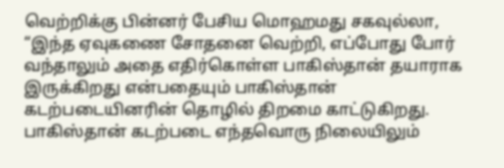வெற்றிக்கு பின்னர் பேசிய மொஹமது சகவுல்லா, “இந்த ஏவுகணை சோதனை வெற்றி, எப்போது போர் வந்தாலும் அதை எதிர்கொள்ள பாகிஸ்தான் தயாராக இருக்கிறது என்பதையும் பாகிஸ்தான் கடற்படையினரின் தொழில் திறமை காட்டுகிறது. பாகிஸ்தான் கடற்படை எந்தவொரு நிலையிலும்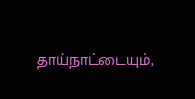தாய்நாட்டையும்,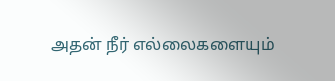அதன் நீர் எல்லைகளையும்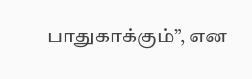பாதுகாக்கும்”, என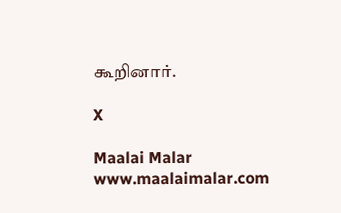கூறினார்.

X

Maalai Malar
www.maalaimalar.com